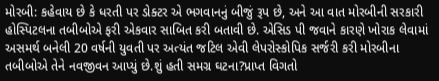મોરબી: કહેવાય છે કે ધરતી પર ડોક્ટર એ ભગવાનનું બીજું રૂપ છે, અને આ વાત મોરબીની સરકારી હોસ્પિટલના તબીબોએ ફરી એકવાર સાબિત કરી બતાવી છે. એસિડ પી જવાને કારણે ખોરાક લેવામાં અસમર્થ બનેલી 20 વર્ષની યુવતી પર અત્યંત જટિલ એવી લેપરોસ્કોપિક સર્જરી કરી મોરબીના તબીબોએ તેને નવજીવન આપ્યું છે.શું હતી સમગ્ર ઘટના?પ્રાપ્ત વિગતો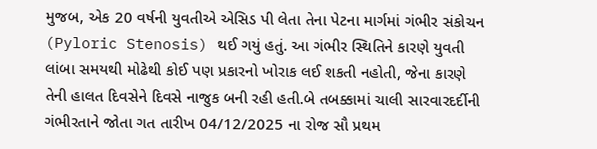મુજબ, એક 20 વર્ષની યુવતીએ એસિડ પી લેતા તેના પેટના માર્ગમાં ગંભીર સંકોચન (Pyloric Stenosis) થઈ ગયું હતું. આ ગંભીર સ્થિતિને કારણે યુવતી લાંબા સમયથી મોઢેથી કોઈ પણ પ્રકારનો ખોરાક લઈ શકતી નહોતી, જેના કારણે તેની હાલત દિવસેને દિવસે નાજુક બની રહી હતી.બે તબક્કામાં ચાલી સારવારદર્દીની ગંભીરતાને જોતા ગત તારીખ 04/12/2025 ના રોજ સૌ પ્રથમ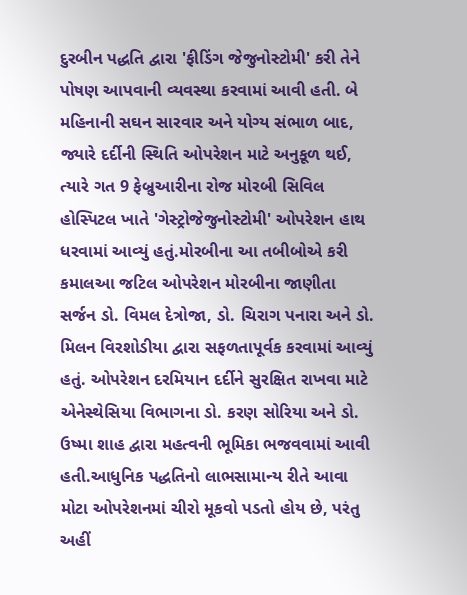દુરબીન પદ્ધતિ દ્વારા 'ફીડિંગ જેજુનોસ્ટોમી' કરી તેને પોષણ આપવાની વ્યવસ્થા કરવામાં આવી હતી. બે મહિનાની સઘન સારવાર અને યોગ્ય સંભાળ બાદ, જ્યારે દર્દીની સ્થિતિ ઓપરેશન માટે અનુકૂળ થઈ, ત્યારે ગત 9 ફેબ્રુઆરીના રોજ મોરબી સિવિલ હોસ્પિટલ ખાતે 'ગેસ્ટ્રોજેજુનોસ્ટોમી' ઓપરેશન હાથ ધરવામાં આવ્યું હતું.મોરબીના આ તબીબોએ કરી કમાલઆ જટિલ ઓપરેશન મોરબીના જાણીતા સર્જન ડો. વિમલ દેત્રોજા, ડો. ચિરાગ પનારા અને ડો. મિલન વિરશોડીયા દ્વારા સફળતાપૂર્વક કરવામાં આવ્યું હતું. ઓપરેશન દરમિયાન દર્દીને સુરક્ષિત રાખવા માટે એનેસ્થેસિયા વિભાગના ડો. કરણ સોરિયા અને ડો. ઉષ્મા શાહ દ્વારા મહત્વની ભૂમિકા ભજવવામાં આવી હતી.આધુનિક પદ્ધતિનો લાભસામાન્ય રીતે આવા મોટા ઓપરેશનમાં ચીરો મૂકવો પડતો હોય છે, પરંતુ અહીં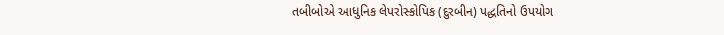તબીબોએ આધુનિક લેપરોસ્કોપિક (દુરબીન) પદ્ધતિનો ઉપયોગ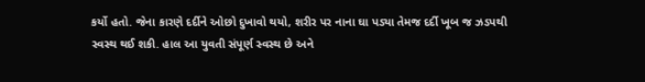કર્યો હતો. જેના કારણે દર્દીને ઓછો દુખાવો થયો, શરીર પર નાના ઘા પડ્યા તેમજ દર્દી ખૂબ જ ઝડપથી સ્વસ્થ થઈ શકી. હાલ આ યુવતી સંપૂર્ણ સ્વસ્થ છે અને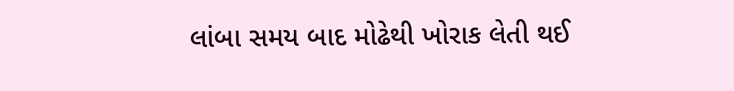લાંબા સમય બાદ મોઢેથી ખોરાક લેતી થઈ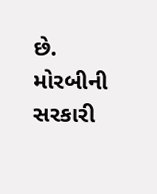છે. મોરબીની સરકારી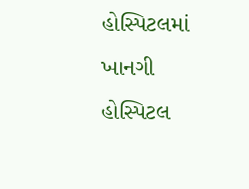હોસ્પિટલમાં ખાનગી હોસ્પિટલ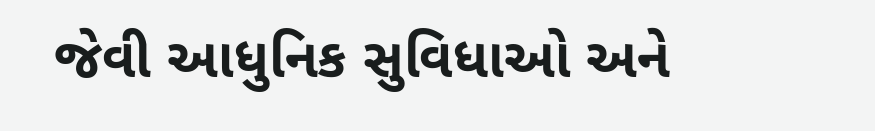જેવી આધુનિક સુવિધાઓ અને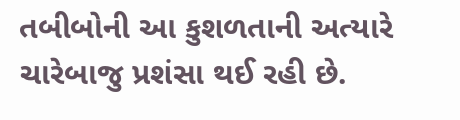તબીબોની આ કુશળતાની અત્યારે ચારેબાજુ પ્રશંસા થઈ રહી છે.